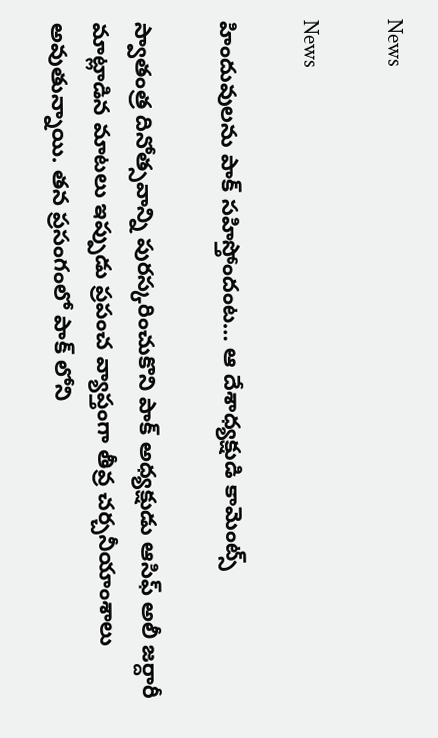News

News

హిందువులను పాక్ సహిస్తోందంట… ఆ దేశాధ్యక్షుడి కామెంట్స్

స్వాతంత్ర దినోత్సవాన్ని పురస్కరించుకొని పాక్ అధ్యక్షుడు ఆసిఫ్ అలీ జర్దారీ మాట్లాడిన మాటలు ఇప్పుడు ప్రపంచ వ్యాప్తంగా తీవ్ర చర్చనీయాంశాలు అవుతున్నాయి. తన ప్రసంగంలో పాక్ లోని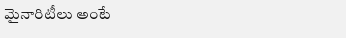మైనారిటీలు అంటే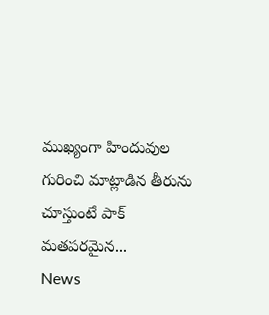ముఖ్యంగా హిందువుల గురించి మాట్లాడిన తీరును చూస్తుంటే పాక్ మతపరమైన...
News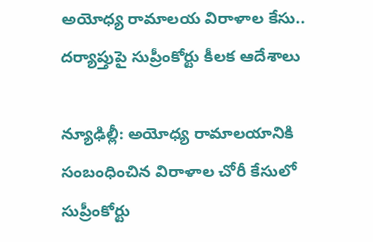అయోధ్య రామాలయ విరాళాల కేసు.. దర్యాప్తుపై సుప్రీంకోర్టు కీలక ఆదేశాలు

న్యూఢిల్లీ: అయోధ్య రామాలయానికి సంబంధించిన విరాళాల చోరీ కేసులో సుప్రీంకోర్టు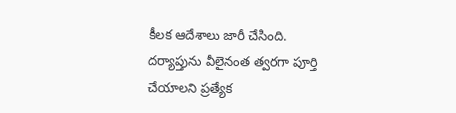కీలక ఆదేశాలు జారీ చేసింది. దర్యాప్తును వీలైనంత త్వరగా పూర్తి చేయాలని ప్రత్యేక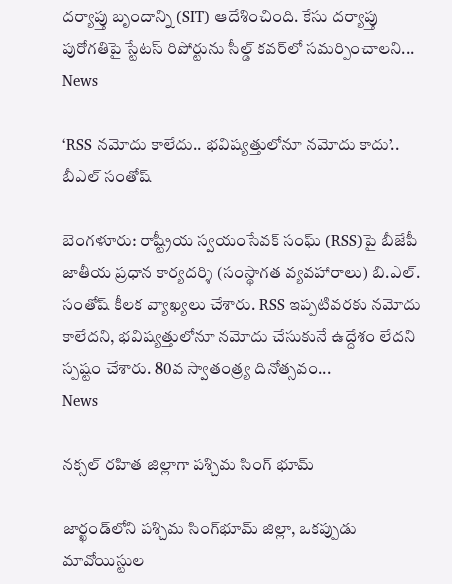దర్యాప్తు బృందాన్ని (SIT) ఆదేశించింది. కేసు దర్యాప్తు పురోగతిపై స్టేటస్‌ రిపోర్టును సీల్డ్‌ కవర్‌లో సమర్పించాలని...
News

‘RSS నమోదు కాలేదు.. భవిష్యత్తులోనూ నమోదు కాదు’.. బీఎల్ సంతోష్

బెంగళూరు: రాష్ట్రీయ స్వయంసేవక్ సంఘ్ (RSS)పై బీజేపీ జాతీయ ప్రధాన కార్యదర్శి (సంస్థాగత వ్యవహారాలు) బి.ఎల్. సంతోష్ కీలక వ్యాఖ్యలు చేశారు. RSS ఇప్పటివరకు నమోదు కాలేదని, భవిష్యత్తులోనూ నమోదు చేసుకునే ఉద్దేశం లేదని స్పష్టం చేశారు. 80వ స్వాతంత్ర్య దినోత్సవం...
News

నక్సల్ రహిత జిల్లాగా పశ్చిమ సింగ్ భూమ్

జార్ఖండ్‌లోని పశ్చిమ సింగ్‌భూమ్ జిల్లా, ఒకప్పుడు మావోయిస్టుల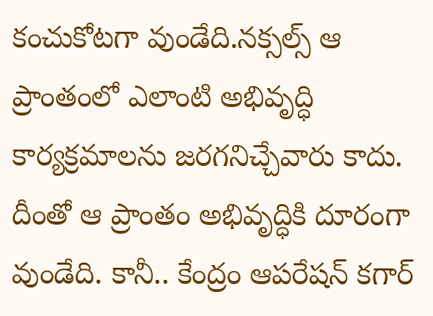కంచుకోటగా వుండేది.నక్సల్స్ ఆ ప్రాంతంలో ఎలాంటి అభివృద్ధి కార్యక్రమాలను జరగనిచ్చేవారు కాదు. దీంతో ఆ ప్రాంతం అభివృద్ధికి దూరంగా వుండేది. కానీ.. కేంద్రం ఆపరేషన్ కగార్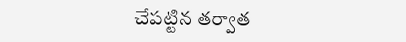చేపట్టిన తర్వాత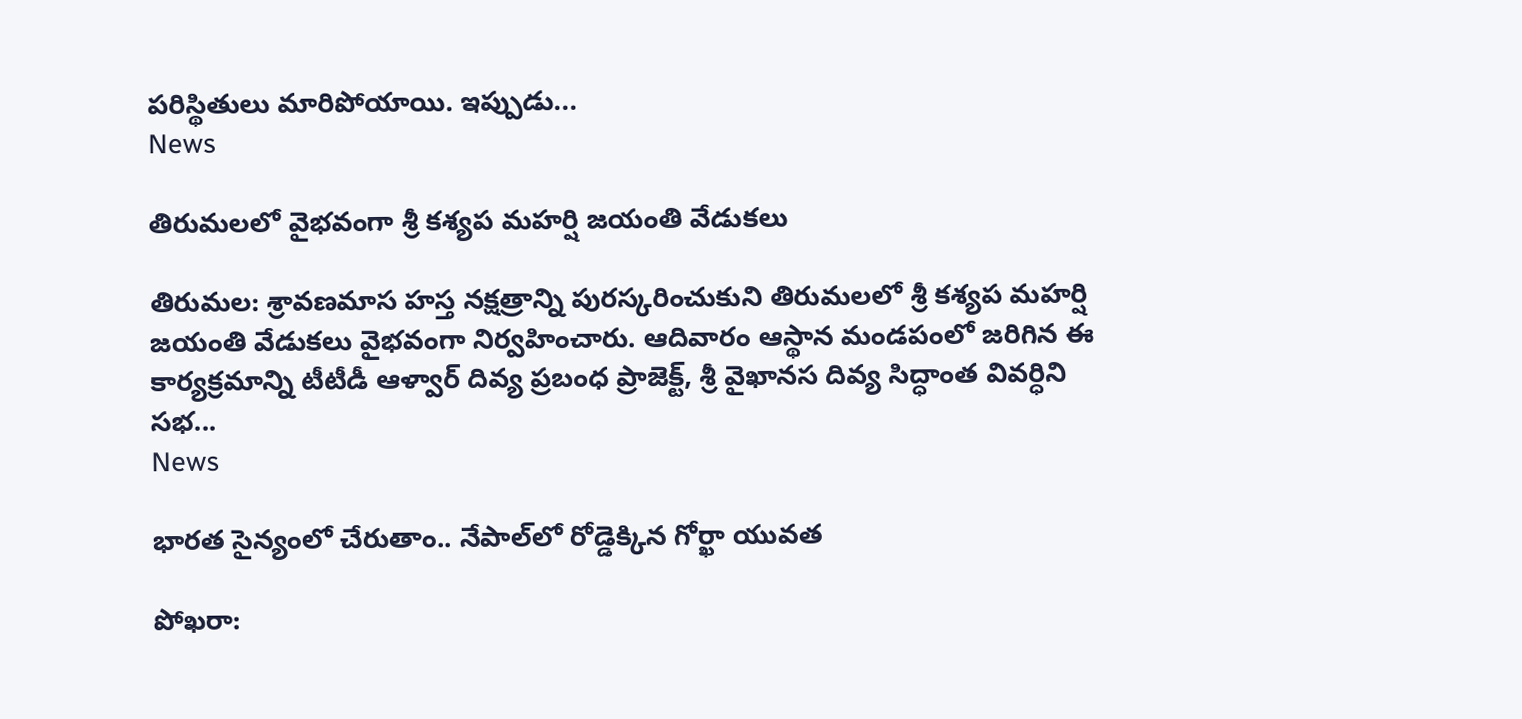పరిస్థితులు మారిపోయాయి. ఇప్పుడు...
News

తిరుమలలో వైభవంగా శ్రీ కశ్యప మహర్షి జయంతి వేడుకలు

తిరుమల: శ్రావణమాస హస్త నక్షత్రాన్ని పురస్కరించుకుని తిరుమలలో శ్రీ కశ్యప మహర్షి జయంతి వేడుకలు వైభవంగా నిర్వహించారు. ఆదివారం ఆస్థాన మండపంలో జరిగిన ఈ కార్యక్రమాన్ని టీటీడీ ఆళ్వార్ దివ్య ప్రబంధ ప్రాజెక్ట్, శ్రీ వైఖానస దివ్య సిద్ధాంత వివర్ధిని సభ...
News

భారత సైన్యంలో చేరుతాం.. నేపాల్‌లో రోడ్డెక్కిన గోర్ఖా యువత

పోఖరా: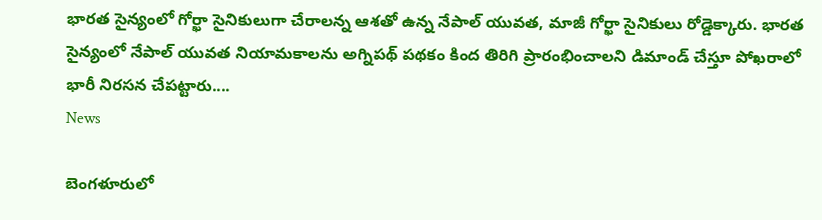భారత సైన్యంలో గోర్ఖా సైనికులుగా చేరాలన్న ఆశతో ఉన్న నేపాల్ యువత, మాజీ గోర్ఖా సైనికులు రోడ్డెక్కారు. భారత సైన్యంలో నేపాల్ యువత నియామకాలను అగ్నిపథ్ పథకం కింద తిరిగి ప్రారంభించాలని డిమాండ్ చేస్తూ పోఖరాలో భారీ నిరసన చేపట్టారు....
News

బెంగళూరులో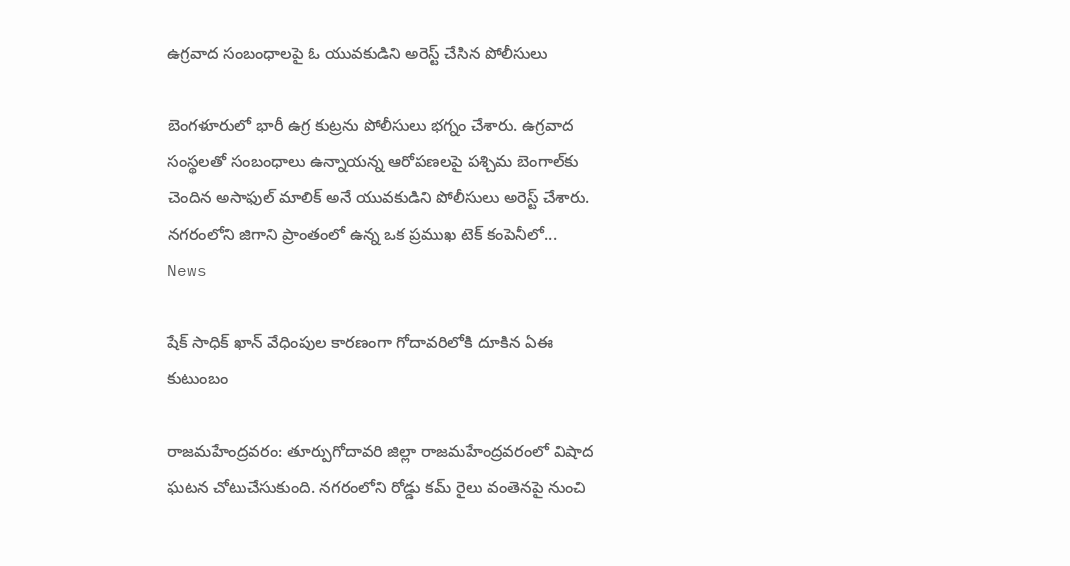ఉగ్రవాద సంబంధాలపై ఓ యువకుడిని అరెస్ట్ చేసిన పోలీసులు

బెంగళూరులో భారీ ఉగ్ర కుట్రను పోలీసులు భగ్నం చేశారు. ఉగ్రవాద సంస్థలతో సంబంధాలు ఉన్నాయన్న ఆరోపణలపై పశ్చిమ బెంగాల్‌కు చెందిన అసాఫుల్ మాలిక్ అనే యువకుడిని పోలీసులు అరెస్ట్ చేశారు. నగరంలోని జిగాని ప్రాంతంలో ఉన్న ఒక ప్రముఖ టెక్ కంపెనీలో...
News

షేక్ సాధిక్ ఖాన్ వేధింపుల కారణంగా గోదావరిలోకి దూకిన ఏఈ కుటుంబం

రాజమహేంద్రవరం: తూర్పుగోదావరి జిల్లా రాజమహేంద్రవరంలో విషాద ఘటన చోటుచేసుకుంది. నగరంలోని రోడ్డు కమ్ రైలు వంతెనపై నుంచి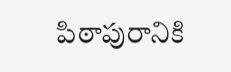పిఠాపురానికి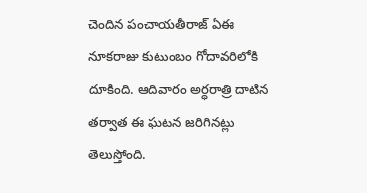చెందిన పంచాయతీరాజ్ ఏఈ నూకరాజు కుటుంబం గోదావరిలోకి దూకింది. ఆదివారం అర్ధరాత్రి దాటిన తర్వాత ఈ ఘటన జరిగినట్లు తెలుస్తోంది.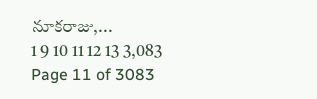నూకరాజు,...
1 9 10 11 12 13 3,083
Page 11 of 3083